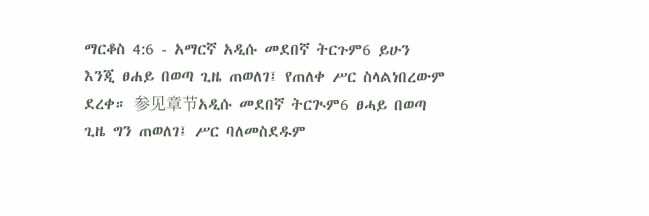ማርቆስ 4:6 - አማርኛ አዲሱ መደበኛ ትርጉም6 ይሁን እንጂ ፀሐይ በወጣ ጊዜ ጠወለገ፤ የጠለቀ ሥር ስላልነበረውም ደረቀ። 参见章节አዲሱ መደበኛ ትርጒም6 ፀሓይ በወጣ ጊዜ ግን ጠወለገ፤ ሥር ባለመስደዱም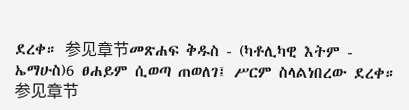ደረቀ። 参见章节መጽሐፍ ቅዱስ - (ካቶሊካዊ እትም - ኤማሁስ)6 ፀሐይም ሲወጣ ጠወለገ፤ ሥርም ስላልነበረው ደረቀ። 参见章节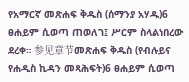የአማርኛ መጽሐፍ ቅዱስ (ሰማንያ አሃዱ)6 ፀሐይም ሲወጣ ጠወለገ፤ ሥርም ስላልነበረው ደረቀ። 参见章节መጽሐፍ ቅዱስ (የብሉይና የሐዲስ ኪዳን መጻሕፍት)6 ፀሐይም ሲወጣ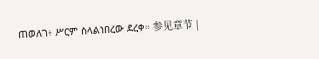ጠወለገ፥ ሥርም ስላልነበረው ደረቀ። 参见章节 |